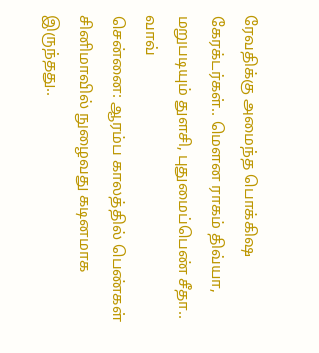ரேவதிக்கு அமைந்த பொக்கிஷ கேரக்டர்கள்.. மௌன ராகம் திவ்யா, மறுபடியும் துளசி, புதுமைப்பெண் சீதா.. வாவ்
சென்னை: ஆரம்ப காலத்தில் பெண்கள் சினிமாவில் நுழைவது கடினமாக இருந்தது..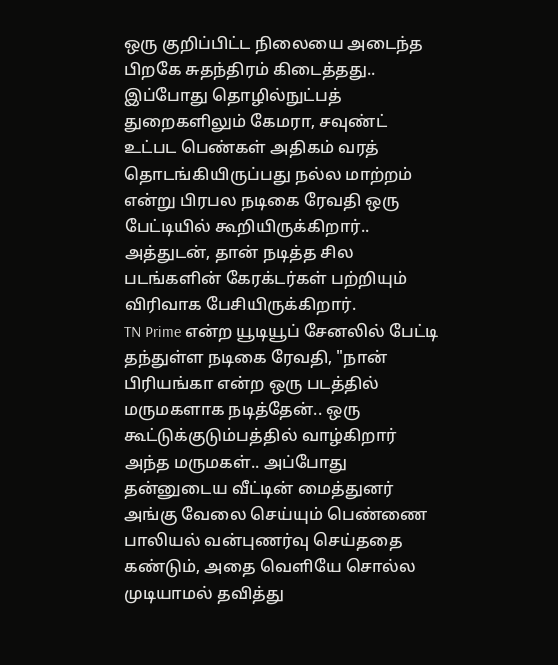ஒரு குறிப்பிட்ட நிலையை அடைந்த பிறகே சுதந்திரம் கிடைத்தது.. இப்போது தொழில்நுட்பத் துறைகளிலும் கேமரா, சவுண்ட் உட்பட பெண்கள் அதிகம் வரத் தொடங்கியிருப்பது நல்ல மாற்றம் என்று பிரபல நடிகை ரேவதி ஒரு பேட்டியில் கூறியிருக்கிறார்.. அத்துடன், தான் நடித்த சில படங்களின் கேரக்டர்கள் பற்றியும் விரிவாக பேசியிருக்கிறார்.
TN Prime என்ற யூடியூப் சேனலில் பேட்டி தந்துள்ள நடிகை ரேவதி, "நான் பிரியங்கா என்ற ஒரு படத்தில் மருமகளாக நடித்தேன்.. ஒரு கூட்டுக்குடும்பத்தில் வாழ்கிறார் அந்த மருமகள்.. அப்போது தன்னுடைய வீட்டின் மைத்துனர் அங்கு வேலை செய்யும் பெண்ணை பாலியல் வன்புணர்வு செய்ததை கண்டும், அதை வெளியே சொல்ல முடியாமல் தவித்து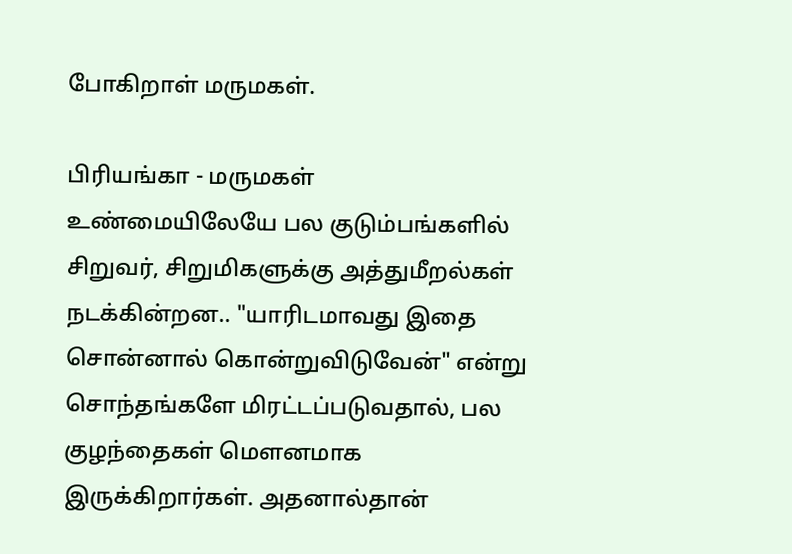போகிறாள் மருமகள்.

பிரியங்கா - மருமகள்
உண்மையிலேயே பல குடும்பங்களில் சிறுவர், சிறுமிகளுக்கு அத்துமீறல்கள் நடக்கின்றன.. "யாரிடமாவது இதை சொன்னால் கொன்றுவிடுவேன்" என்று சொந்தங்களே மிரட்டப்படுவதால், பல குழந்தைகள் மௌனமாக இருக்கிறார்கள். அதனால்தான்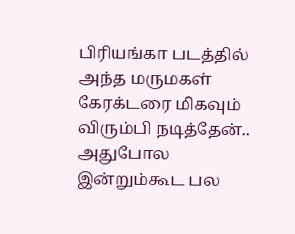பிரியங்கா படத்தில் அந்த மருமகள் கேரக்டரை மிகவும் விரும்பி நடித்தேன்..
அதுபோல இன்றும்கூட பல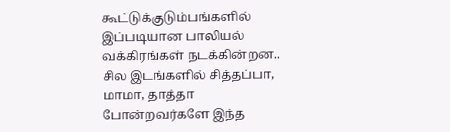கூட்டுக்குடும்பங்களில் இப்படியான பாலியல் வக்கிரங்கள் நடக்கின்றன.. சில இடங்களில் சித்தப்பா, மாமா, தாத்தா போன்றவர்களே இந்த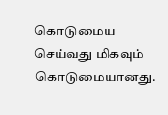கொடுமைய செய்வது மிகவும் கொடுமையானது.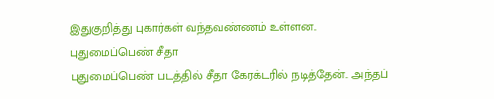இதுகுறித்து புகார்கள் வந்தவண்ணம் உள்ளன..
புதுமைப்பெண் சீதா
புதுமைப்பெண் படத்தில் சீதா கேரக்டரில் நடித்தேன்.. அந்தப்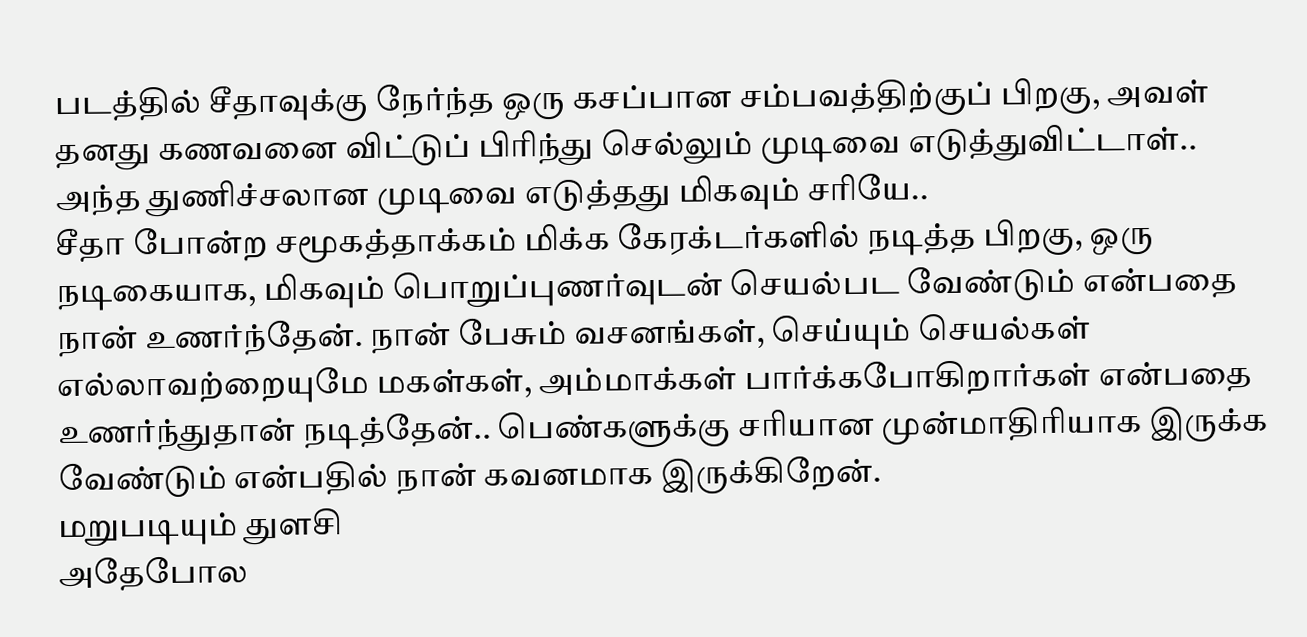படத்தில் சீதாவுக்கு நேர்ந்த ஒரு கசப்பான சம்பவத்திற்குப் பிறகு, அவள் தனது கணவனை விட்டுப் பிரிந்து செல்லும் முடிவை எடுத்துவிட்டாள்.. அந்த துணிச்சலான முடிவை எடுத்தது மிகவும் சரியே..
சீதா போன்ற சமூகத்தாக்கம் மிக்க கேரக்டர்களில் நடித்த பிறகு, ஒரு நடிகையாக, மிகவும் பொறுப்புணர்வுடன் செயல்பட வேண்டும் என்பதை நான் உணர்ந்தேன். நான் பேசும் வசனங்கள், செய்யும் செயல்கள் எல்லாவற்றையுமே மகள்கள், அம்மாக்கள் பார்க்கபோகிறார்கள் என்பதை உணர்ந்துதான் நடித்தேன்.. பெண்களுக்கு சரியான முன்மாதிரியாக இருக்க வேண்டும் என்பதில் நான் கவனமாக இருக்கிறேன்.
மறுபடியும் துளசி
அதேபோல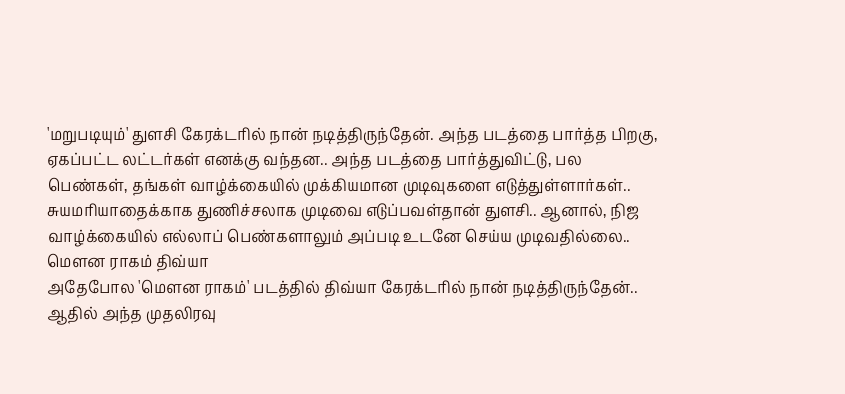'மறுபடியும்' துளசி கேரக்டரில் நான் நடித்திருந்தேன். அந்த படத்தை பார்த்த பிறகு, ஏகப்பட்ட லட்டர்கள் எனக்கு வந்தன.. அந்த படத்தை பார்த்துவிட்டு, பல பெண்கள், தங்கள் வாழ்க்கையில் முக்கியமான முடிவுகளை எடுத்துள்ளார்கள்..
சுயமரியாதைக்காக துணிச்சலாக முடிவை எடுப்பவள்தான் துளசி.. ஆனால், நிஜ வாழ்க்கையில் எல்லாப் பெண்களாலும் அப்படி உடனே செய்ய முடிவதில்லை..
மௌன ராகம் திவ்யா
அதேபோல 'மௌன ராகம்' படத்தில் திவ்யா கேரக்டரில் நான் நடித்திருந்தேன்.. ஆதில் அந்த முதலிரவு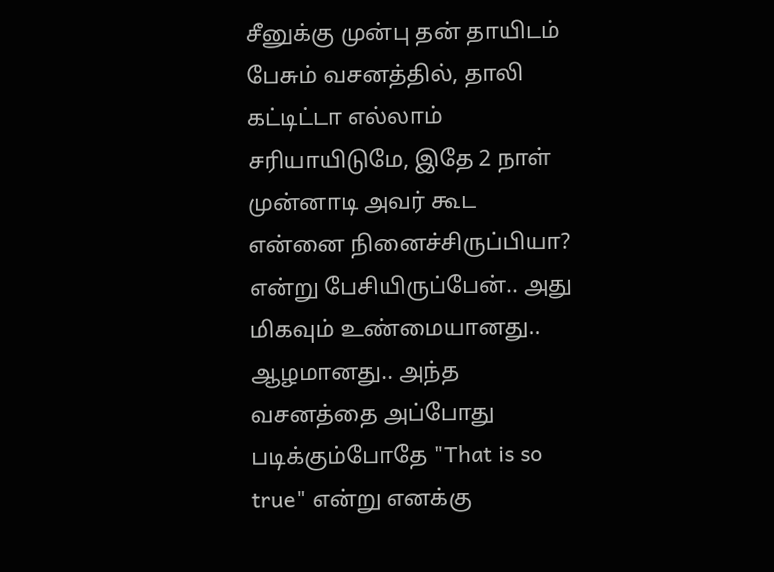சீனுக்கு முன்பு தன் தாயிடம் பேசும் வசனத்தில், தாலி கட்டிட்டா எல்லாம் சரியாயிடுமே, இதே 2 நாள் முன்னாடி அவர் கூட என்னை நினைச்சிருப்பியா? என்று பேசியிருப்பேன்.. அது மிகவும் உண்மையானது.. ஆழமானது.. அந்த வசனத்தை அப்போது படிக்கும்போதே "That is so true" என்று எனக்கு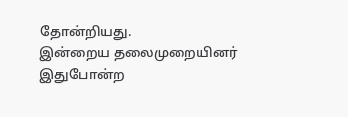தோன்றியது.
இன்றைய தலைமுறையினர் இதுபோன்ற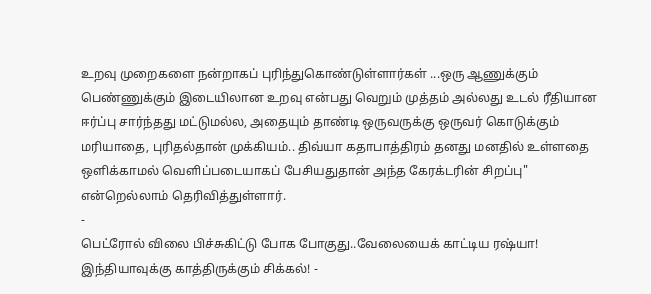உறவு முறைகளை நன்றாகப் புரிந்துகொண்டுள்ளார்கள் ...ஒரு ஆணுக்கும் பெண்ணுக்கும் இடையிலான உறவு என்பது வெறும் முத்தம் அல்லது உடல் ரீதியான ஈர்ப்பு சார்ந்தது மட்டுமல்ல, அதையும் தாண்டி ஒருவருக்கு ஒருவர் கொடுக்கும் மரியாதை, புரிதல்தான் முக்கியம்.. திவ்யா கதாபாத்திரம் தனது மனதில் உள்ளதை ஒளிக்காமல் வெளிப்படையாகப் பேசியதுதான் அந்த கேரக்டரின் சிறப்பு" என்றெல்லாம் தெரிவித்துள்ளார்.
-
பெட்ரோல் விலை பிச்சுகிட்டு போக போகுது..வேலையைக் காட்டிய ரஷ்யா! இந்தியாவுக்கு காத்திருக்கும் சிக்கல்! -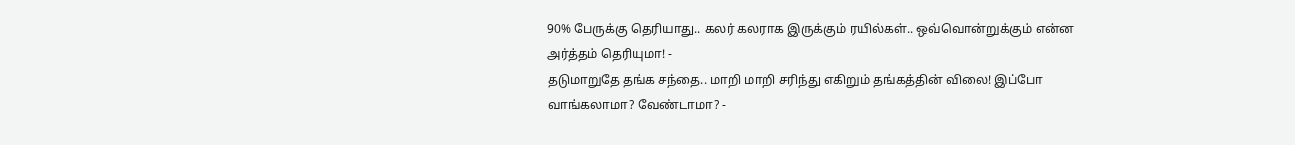90% பேருக்கு தெரியாது.. கலர் கலராக இருக்கும் ரயில்கள்.. ஒவ்வொன்றுக்கும் என்ன அர்த்தம் தெரியுமா! -
தடுமாறுதே தங்க சந்தை.. மாறி மாறி சரிந்து எகிறும் தங்கத்தின் விலை! இப்போ வாங்கலாமா? வேண்டாமா? -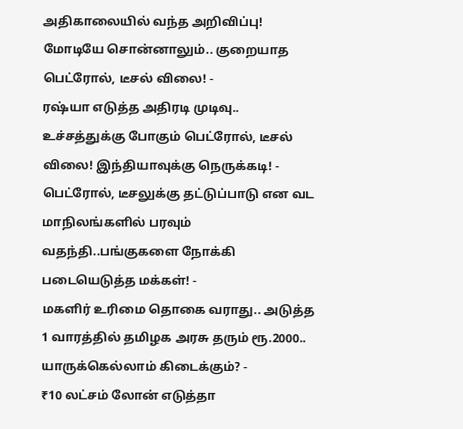அதிகாலையில் வந்த அறிவிப்பு! மோடியே சொன்னாலும்.. குறையாத பெட்ரோல், டீசல் விலை! -
ரஷ்யா எடுத்த அதிரடி முடிவு.. உச்சத்துக்கு போகும் பெட்ரோல், டீசல் விலை! இந்தியாவுக்கு நெருக்கடி! -
பெட்ரோல், டீசலுக்கு தட்டுப்பாடு என வட மாநிலங்களில் பரவும் வதந்தி..பங்குகளை நோக்கி படையெடுத்த மக்கள்! -
மகளிர் உரிமை தொகை வராது.. அடுத்த 1 வாரத்தில் தமிழக அரசு தரும் ரூ.2000.. யாருக்கெல்லாம் கிடைக்கும்? -
₹10 லட்சம் லோன் எடுத்தா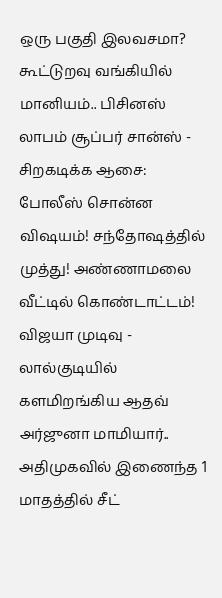ஒரு பகுதி இலவசமா? கூட்டுறவு வங்கியில் மானியம்.. பிசினஸ் லாபம் சூப்பர் சான்ஸ் -
சிறகடிக்க ஆசை: போலீஸ் சொன்ன விஷயம்! சந்தோஷத்தில் முத்து! அண்ணாமலை வீட்டில் கொண்டாட்டம்! விஜயா முடிவு -
லால்குடியில் களமிறங்கிய ஆதவ் அர்ஜுனா மாமியார்.. அதிமுகவில் இணைந்த 1 மாதத்தில் சீட்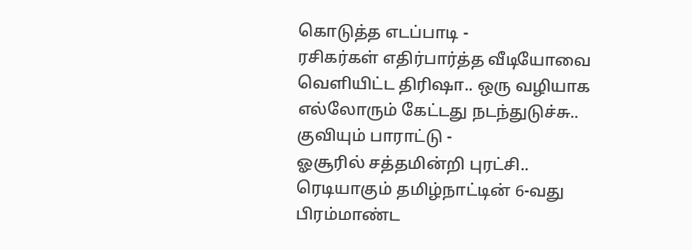கொடுத்த எடப்பாடி -
ரசிகர்கள் எதிர்பார்த்த வீடியோவை வெளியிட்ட திரிஷா.. ஒரு வழியாக எல்லோரும் கேட்டது நடந்துடுச்சு.. குவியும் பாராட்டு -
ஓசூரில் சத்தமின்றி புரட்சி.. ரெடியாகும் தமிழ்நாட்டின் 6-வது பிரம்மாண்ட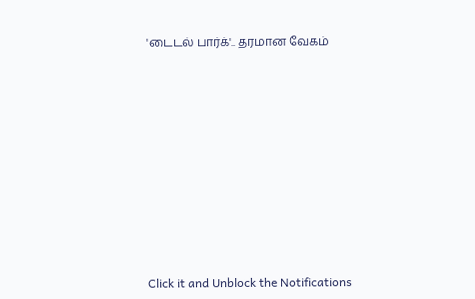'டைடல் பார்க்'.. தரமான வேகம்












Click it and Unblock the Notifications